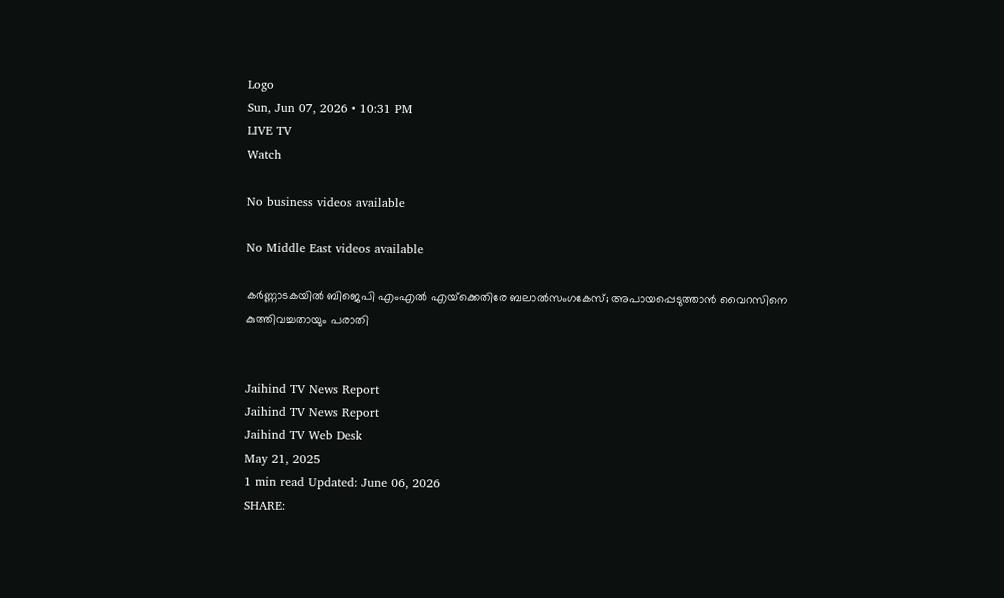Logo
Sun, Jun 07, 2026 • 10:31 PM
LIVE TV
Watch

No business videos available

No Middle East videos available

കര്‍ണ്ണാടകയില്‍ ബിജെപി എംഎല്‍ എയ്‌ക്കെതിരേ ബലാല്‍സംഗകേസ്; അപായപ്പെടുത്താന്‍ വൈറസിനെ കുത്തിവച്ചതായും പരാതി


Jaihind TV News Report
Jaihind TV News Report
Jaihind TV Web Desk
May 21, 2025
1 min read Updated: June 06, 2026
SHARE: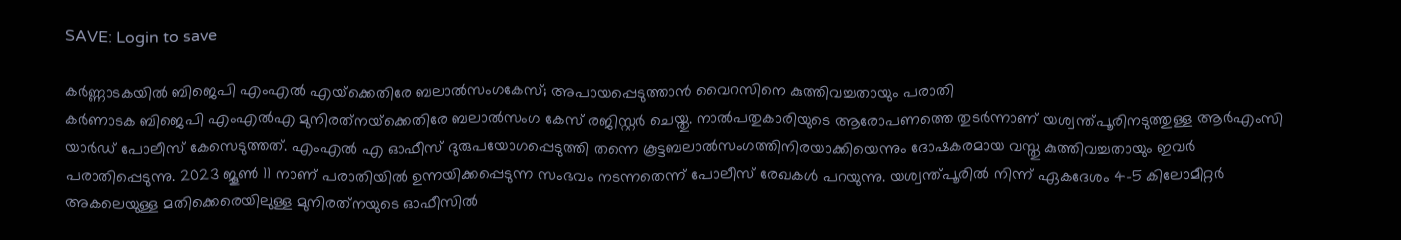SAVE: Login to save

കര്‍ണ്ണാടകയില്‍ ബിജെപി എംഎല്‍ എയ്‌ക്കെതിരേ ബലാല്‍സംഗകേസ്; അപായപ്പെടുത്താന്‍ വൈറസിനെ കുത്തിവച്ചതായും പരാതി
കര്‍ണാടക ബിജെപി എംഎല്‍എ മുനിരത്‌നയ്‌ക്കെതിരേ ബലാല്‍സംഗ കേസ് രജിസ്റ്റര്‍ ചെയ്തു. നാല്‍പതുകാരിയുടെ ആരോപണത്തെ തുടര്‍ന്നാണ് യശ്വന്ത്പൂരിനടുത്തുള്ള ആര്‍എംസി യാര്‍ഡ് പോലീസ് കേസെടുത്തത്. എംഎല്‍ എ ഓഫീസ് ദുരുപയോഗപ്പെടുത്തി തന്നെ കൂട്ടബലാല്‍സംഗത്തിനിരയാക്കിയെന്നും ദോഷകരമായ വസ്തു കുത്തിവച്ചതായും ഇവര്‍ പരാതിപ്പെടുന്നു. 2023 ജൂണ്‍ 11 നാണ് പരാതിയില്‍ ഉന്നയിക്കപ്പെടുന്ന സംഭവം നടന്നതെന്ന് പോലീസ് രേഖകള്‍ പറയുന്നു. യശ്വന്ത്പൂരില്‍ നിന്ന് ഏകദേശം 4-5 കിലോമീറ്റര്‍ അകലെയുള്ള മതിക്കെരെയിലുള്ള മുനിരത്‌നയുടെ ഓഫീസില്‍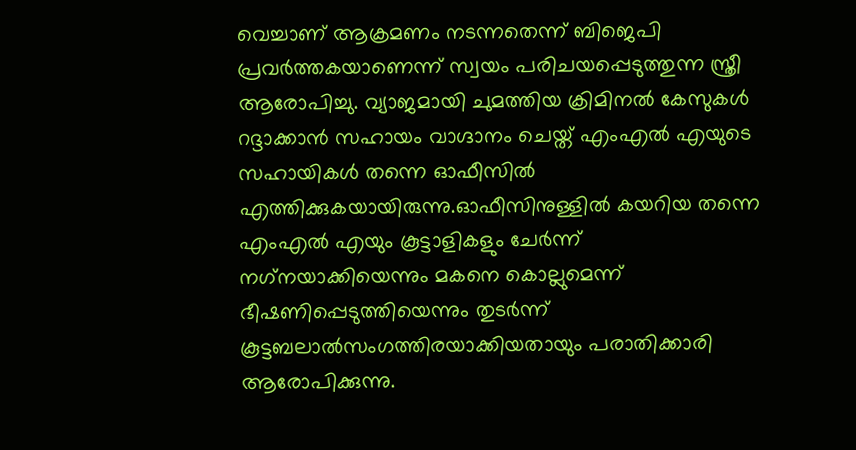വെച്ചാണ് ആക്രമണം നടന്നതെന്ന് ബിജെപി പ്രവര്‍ത്തകയാണെന്ന് സ്വയം പരിചയപ്പെടുത്തുന്ന സ്ത്രീ ആരോപിച്ചു. വ്യാജമായി ചുമത്തിയ ക്രിമിനല്‍ കേസുകള്‍ റദ്ദാക്കാന്‍ സഹായം വാഗ്ദാനം ചെയ്ത് എംഎല്‍ എയുടെ സഹായികള്‍ തന്നെ ഓഫീസില്‍ എത്തിക്കുകയായിരുന്നു.ഓഫീസിനുള്ളില്‍ കയറിയ തന്നെ എംഎല്‍ എയും കൂട്ടാളികളും ചേര്‍ന്ന് നഗ്‌നയാക്കിയെന്നും മകനെ കൊല്ലുമെന്ന് ഭീഷണിപ്പെടുത്തിയെന്നും തുടര്‍ന്ന് കൂട്ടബലാല്‍സംഗത്തിരയാക്കിയതായും പരാതിക്കാരി ആരോപിക്കുന്നു.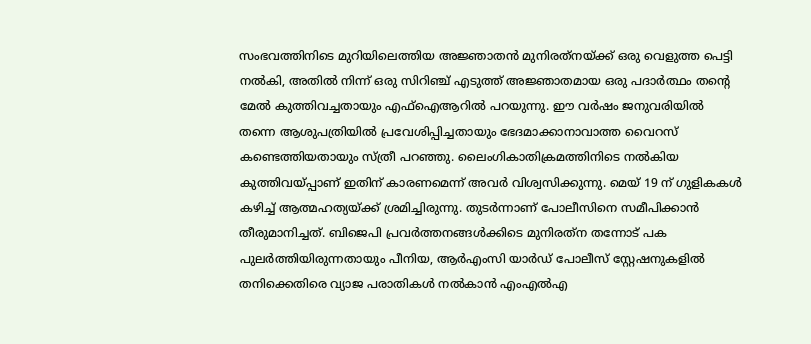സംഭവത്തിനിടെ മുറിയിലെത്തിയ അജ്ഞാതന്‍ മുനിരത്‌നയ്ക്ക് ഒരു വെളുത്ത പെട്ടി നല്‍കി, അതില്‍ നിന്ന് ഒരു സിറിഞ്ച് എടുത്ത് അജ്ഞാതമായ ഒരു പദാര്‍ത്ഥം തന്റെ മേല്‍ കുത്തിവച്ചതായും എഫ്ഐആറില്‍ പറയുന്നു. ഈ വര്‍ഷം ജനുവരിയില്‍ തന്നെ ആശുപത്രിയില്‍ പ്രവേശിപ്പിച്ചതായും ഭേദമാക്കാനാവാത്ത വൈറസ് കണ്ടെത്തിയതായും സ്ത്രീ പറഞ്ഞു. ലൈംഗികാതിക്രമത്തിനിടെ നല്‍കിയ കുത്തിവയ്പ്പാണ് ഇതിന് കാരണമെന്ന് അവര്‍ വിശ്വസിക്കുന്നു. മെയ് 19 ന് ഗുളികകള്‍ കഴിച്ച് ആത്മഹത്യയ്ക്ക് ശ്രമിച്ചിരുന്നു. തുടര്‍ന്നാണ് പോലീസിനെ സമീപിക്കാന്‍ തീരുമാനിച്ചത്. ബിജെപി പ്രവര്‍ത്തനങ്ങള്‍ക്കിടെ മുനിരത്‌ന തന്നോട് പക പുലര്‍ത്തിയിരുന്നതായും പീനിയ, ആര്‍എംസി യാര്‍ഡ് പോലീസ് സ്റ്റേഷനുകളില്‍ തനിക്കെതിരെ വ്യാജ പരാതികള്‍ നല്‍കാന്‍ എംഎല്‍എ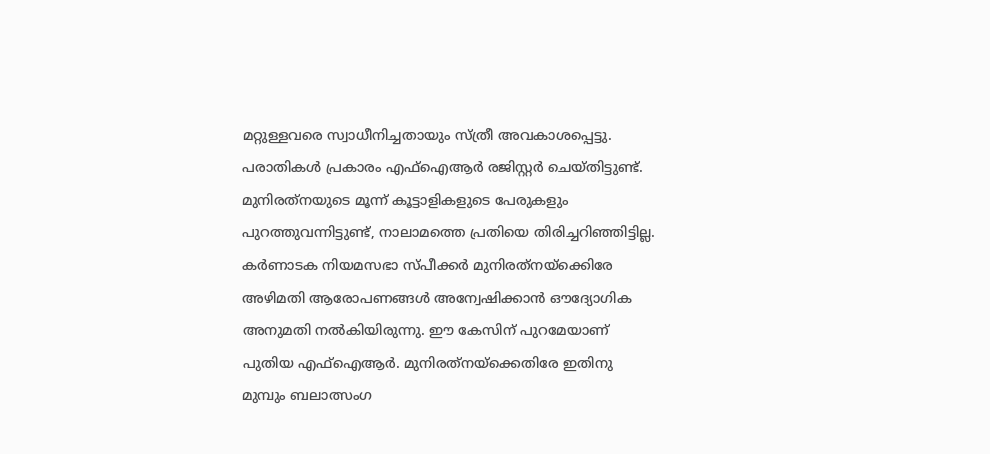മറ്റുള്ളവരെ സ്വാധീനിച്ചതായും സ്ത്രീ അവകാശപ്പെട്ടു. പരാതികള്‍ പ്രകാരം എഫ്ഐആര്‍ രജിസ്റ്റര്‍ ചെയ്തിട്ടുണ്ട്. മുനിരത്‌നയുടെ മൂന്ന് കൂട്ടാളികളുടെ പേരുകളും പുറത്തുവന്നിട്ടുണ്ട്, നാലാമത്തെ പ്രതിയെ തിരിച്ചറിഞ്ഞിട്ടില്ല. കര്‍ണാടക നിയമസഭാ സ്പീക്കര്‍ മുനിരത്‌നയ്‌ക്കെിരേ അഴിമതി ആരോപണങ്ങള്‍ അന്വേഷിക്കാന്‍ ഔദ്യോഗിക അനുമതി നല്‍കിയിരുന്നു. ഈ കേസിന് പുറമേയാണ് പുതിയ എഫ്ഐആര്‍. മുനിരത്‌നയ്ക്കെതിരേ ഇതിനു മുമ്പും ബലാത്സംഗ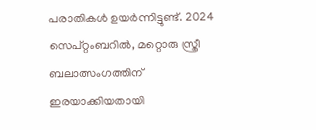പരാതികള്‍ ഉയര്‍ന്നിട്ടുണ്ട്. 2024 സെപ്റ്റംബറില്‍, മറ്റൊരു സ്ത്രീ ബലാത്സംഗത്തിന് ഇരയാക്കിയതായി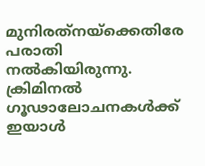മുനിരത്‌നയ്‌ക്കെതിരേ പരാതി നല്‍കിയിരുന്നു. ക്രിമിനല്‍ ഗൂഢാലോചനകള്‍ക്ക് ഇയാള്‍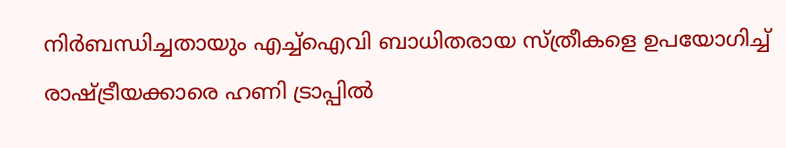നിര്‍ബന്ധിച്ചതായും എച്ച്‌ഐവി ബാധിതരായ സ്ത്രീകളെ ഉപയോഗിച്ച് രാഷ്ട്രീയക്കാരെ ഹണി ട്രാപ്പില്‍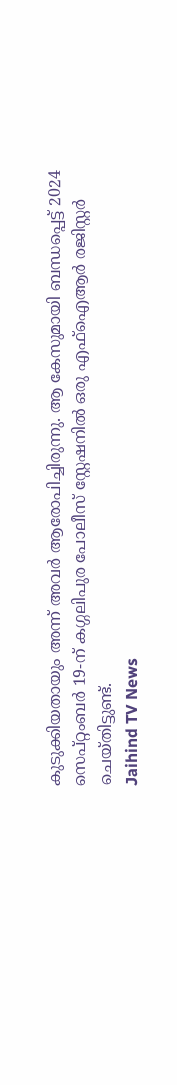കുടുക്കിയതായും അന്ന് അവര്‍ ആരോപിച്ചിരുന്നു. ആ കേസുമായി ബന്ധപ്പെട്ട് 2024 സെപ്റ്റംബര്‍ 19-ന് കഗ്ഗലിപുര പോലീസ് സ്റ്റേഷനില്‍ ഒരു എഫ്ഐആര്‍ രജിസ്റ്റര്‍ ചെയ്തിട്ടുണ്ട്.
Jaihind TV News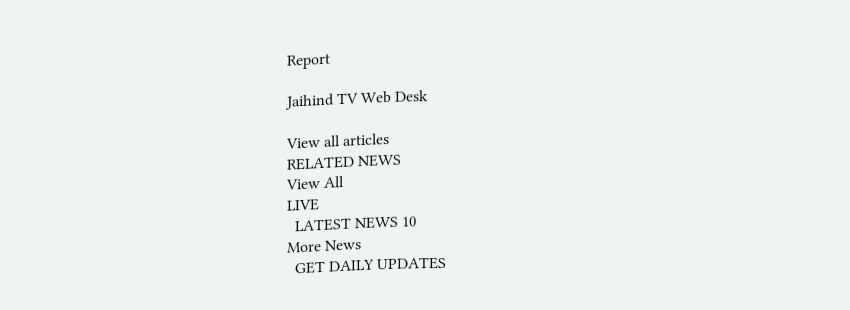Report

Jaihind TV Web Desk

View all articles
RELATED NEWS
View All
LIVE
  LATEST NEWS 10
More News
  GET DAILY UPDATES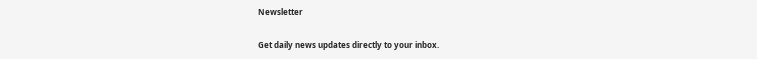Newsletter

Get daily news updates directly to your inbox.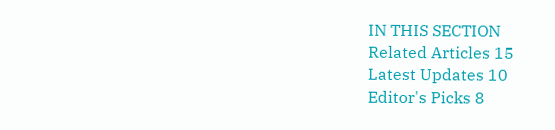IN THIS SECTION
Related Articles 15
Latest Updates 10
Editor's Picks 8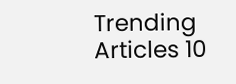Trending Articles 10